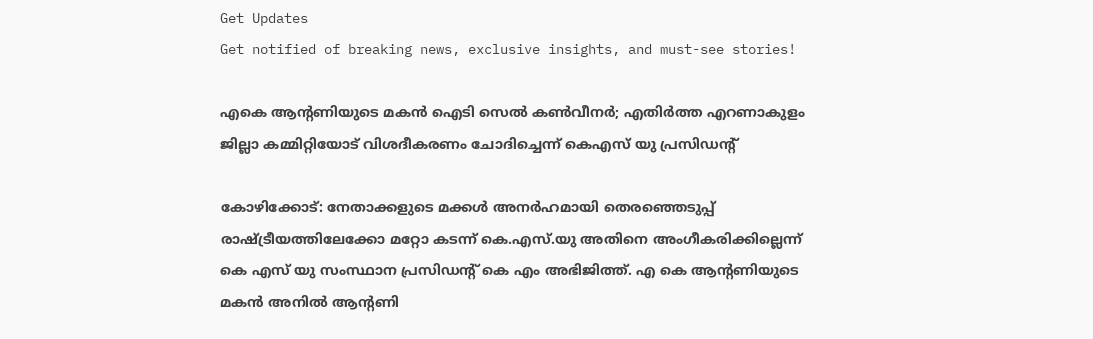Get Updates
Get notified of breaking news, exclusive insights, and must-see stories!

എകെ ആന്റണിയുടെ മകന്‍ ഐടി സെല്‍ കണ്‍വീനര്‍; എതിര്‍ത്ത എറണാകുളം ജില്ലാ കമ്മിറ്റിയോട് വിശദീകരണം ചോദിച്ചെന്ന് കെഎസ് യു പ്രസിഡന്റ്

കോഴിക്കോട്: നേതാക്കളുടെ മക്കള്‍ അനര്‍ഹമായി തെരഞ്ഞെടുപ്പ് രാഷ്ട്രീയത്തിലേക്കോ മറ്റോ കടന്ന് കെ.എസ്.യു അതിനെ അംഗീകരിക്കില്ലെന്ന് കെ എസ് യു സംസ്ഥാന പ്രസിഡന്റ് കെ എം അഭിജിത്ത്. എ കെ ആന്റണിയുടെ മകന്‍ അനില്‍ ആന്റണി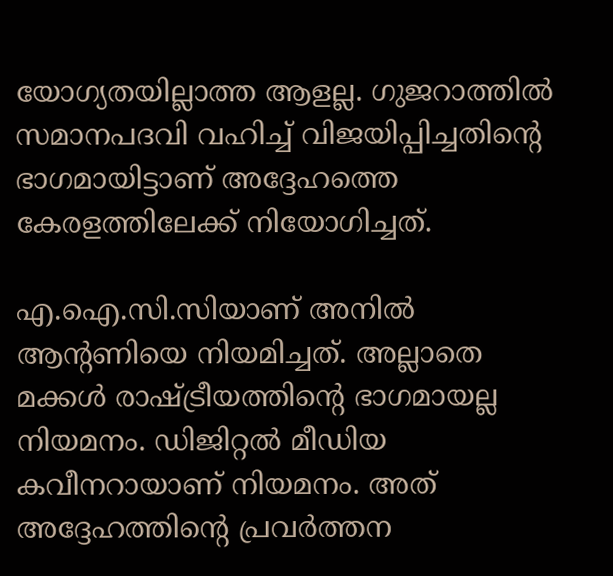യോഗ്യതയില്ലാത്ത ആളല്ല. ഗുജറാത്തില്‍ സമാനപദവി വഹിച്ച് വിജയിപ്പിച്ചതിന്റെ ഭാഗമായിട്ടാണ് അദ്ദേഹത്തെ കേരളത്തിലേക്ക് നിയോഗിച്ചത്.

എ.ഐ.സി.സിയാണ് അനില്‍ ആന്റണിയെ നിയമിച്ചത്. അല്ലാതെ മക്കള്‍ രാഷ്ട്രീയത്തിന്റെ ഭാഗമായല്ല നിയമനം. ഡിജിറ്റല്‍ മീഡിയ കവീനറായാണ് നിയമനം. അത് അദ്ദേഹത്തിന്റെ പ്രവര്‍ത്തന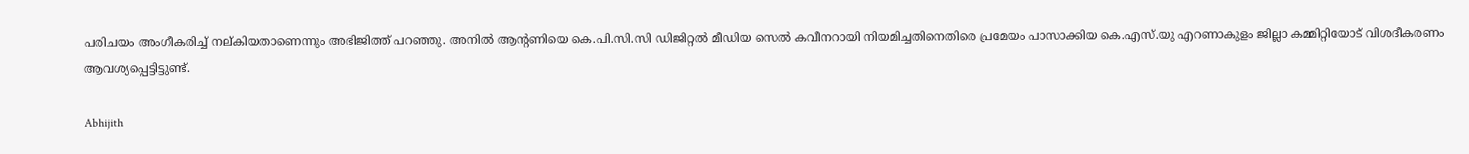പരിചയം അംഗീകരിച്ച് നല്കിയതാണെന്നും അഭിജിത്ത് പറഞ്ഞു. അനില്‍ ആന്റണിയെ കെ.പി.സി.സി ഡിജിറ്റല്‍ മീഡിയ സെല്‍ കവീനറായി നിയമിച്ചതിനെതിരെ പ്രമേയം പാസാക്കിയ കെ.എസ്.യു എറണാകുളം ജില്ലാ കമ്മിറ്റിയോട് വിശദീകരണം ആവശ്യപ്പെട്ടിട്ടുണ്ട്.

Abhijith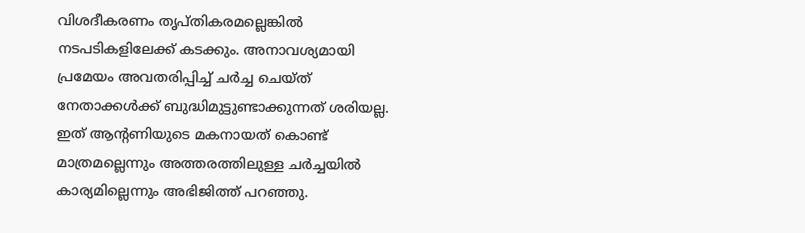വിശദീകരണം തൃപ്തികരമല്ലെങ്കില്‍ നടപടികളിലേക്ക് കടക്കും. അനാവശ്യമായി പ്രമേയം അവതരിപ്പിച്ച് ചര്‍ച്ച ചെയ്ത് നേതാക്കള്‍ക്ക് ബുദ്ധിമുട്ടുണ്ടാക്കുന്നത് ശരിയല്ല. ഇത് ആന്റണിയുടെ മകനായത് കൊണ്ട് മാത്രമല്ലെന്നും അത്തരത്തിലുള്ള ചര്‍ച്ചയില്‍ കാര്യമില്ലെന്നും അഭിജിത്ത് പറഞ്ഞു.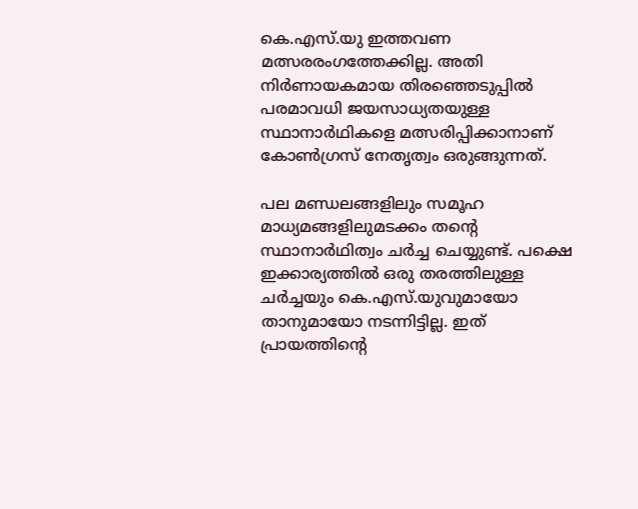കെ.എസ്.യു ഇത്തവണ മത്സരരംഗത്തേക്കില്ല. അതി നിര്‍ണായകമായ തിരഞ്ഞെടുപ്പില്‍ പരമാവധി ജയസാധ്യതയുള്ള സ്ഥാനാര്‍ഥികളെ മത്സരിപ്പിക്കാനാണ് കോണ്‍ഗ്രസ് നേതൃത്വം ഒരുങ്ങുന്നത്.

പല മണ്ഡലങ്ങളിലും സമൂഹ മാധ്യമങ്ങളിലുമടക്കം തന്റെ സ്ഥാനാര്‍ഥിത്വം ചര്‍ച്ച ചെയ്യുണ്ട്. പക്ഷെ ഇക്കാര്യത്തില്‍ ഒരു തരത്തിലുള്ള ചര്‍ച്ചയും കെ.എസ്.യുവുമായോ താനുമായോ നടന്നിട്ടില്ല. ഇത് പ്രായത്തിന്റെ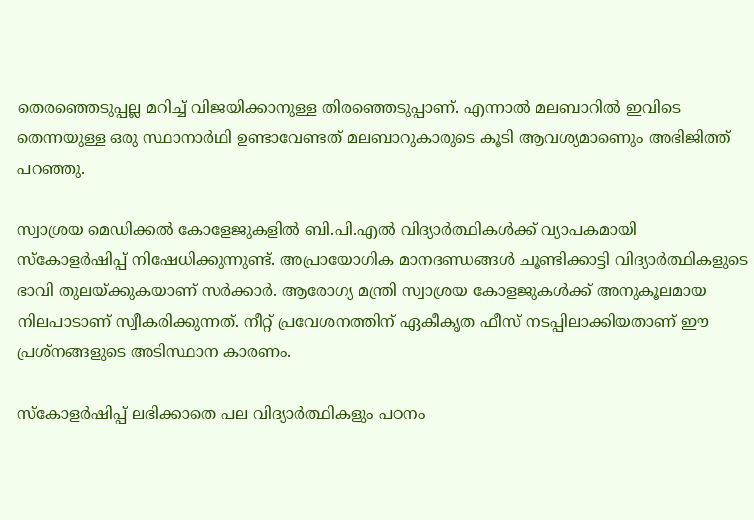തെരഞ്ഞെടുപ്പല്ല മറിച്ച് വിജയിക്കാനുള്ള തിരഞ്ഞെടുപ്പാണ്. എന്നാല്‍ മലബാറില്‍ ഇവിടെ തെന്നയുള്ള ഒരു സ്ഥാനാര്‍ഥി ഉണ്ടാവേണ്ടത് മലബാറുകാരുടെ കൂടി ആവശ്യമാണെും അഭിജിത്ത് പറഞ്ഞു.

സ്വാശ്രയ മെഡിക്കല്‍ കോളേജുകളില്‍ ബി.പി.എല്‍ വിദ്യാര്‍ത്ഥികള്‍ക്ക് വ്യാപകമായി സ്‌കോളര്‍ഷിപ്പ് നിഷേധിക്കുന്നുണ്ട്. അപ്രായോഗിക മാനദണ്ഡങ്ങള്‍ ചൂണ്ടിക്കാട്ടി വിദ്യാര്‍ത്ഥികളുടെ ഭാവി തുലയ്ക്കുകയാണ് സര്‍ക്കാര്‍. ആരോഗ്യ മന്ത്രി സ്വാശ്രയ കോളജുകള്‍ക്ക് അനുകൂലമായ നിലപാടാണ് സ്വീകരിക്കുന്നത്. നീറ്റ് പ്രവേശനത്തിന് ഏകീകൃത ഫീസ് നടപ്പിലാക്കിയതാണ് ഈ പ്രശ്‌നങ്ങളുടെ അടിസ്ഥാന കാരണം.

സ്‌കോളര്‍ഷിപ്പ് ലഭിക്കാതെ പല വിദ്യാര്‍ത്ഥികളും പഠനം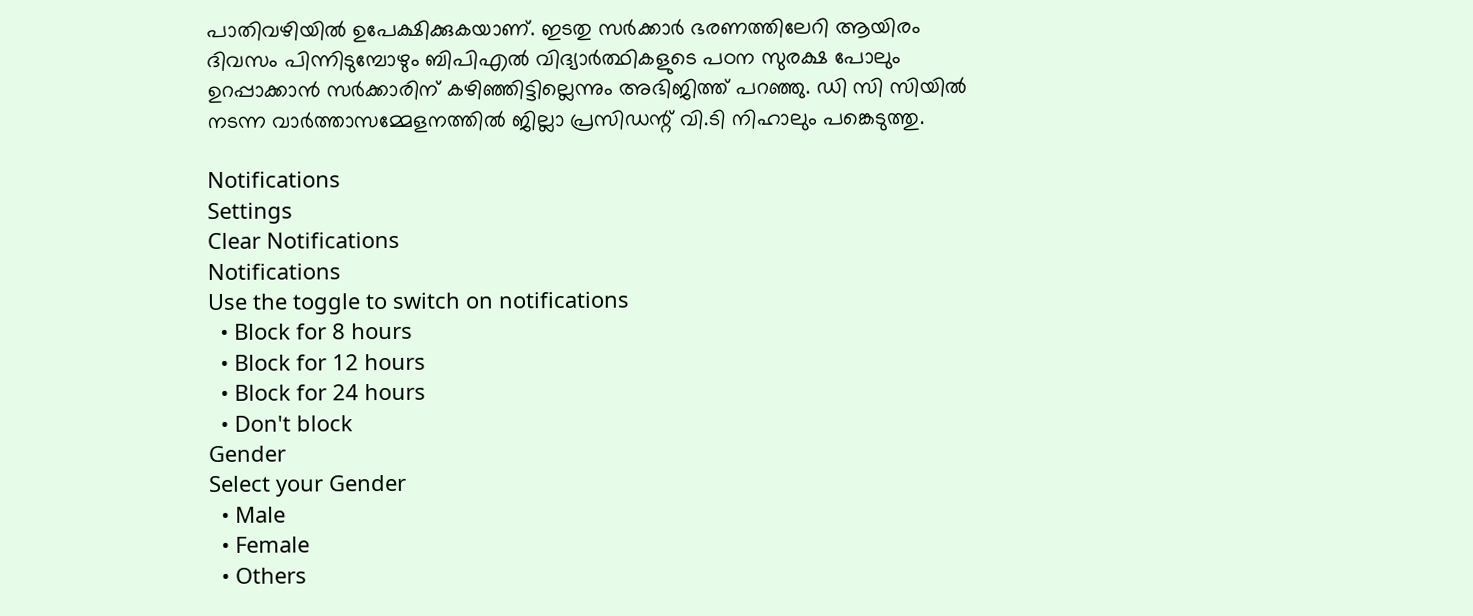പാതിവഴിയില്‍ ഉപേക്ഷിക്കുകയാണ്. ഇടതു സര്‍ക്കാര്‍ ഭരണത്തിലേറി ആയിരം ദിവസം പിന്നിടുമ്പോഴും ബിപിഎല്‍ വിദ്യാര്‍ത്ഥികളുടെ പഠന സുരക്ഷ പോലും ഉറപ്പാക്കാന്‍ സര്‍ക്കാരിന് കഴിഞ്ഞിട്ടില്ലെന്നും അഭിജിത്ത് പറഞ്ഞു. ഡി സി സിയില്‍ നടന്ന വാര്‍ത്താസമ്മേളനത്തില്‍ ജില്ലാ പ്രസിഡന്റ് വി.ടി നിഹാലും പങ്കെടുത്തു.

Notifications
Settings
Clear Notifications
Notifications
Use the toggle to switch on notifications
  • Block for 8 hours
  • Block for 12 hours
  • Block for 24 hours
  • Don't block
Gender
Select your Gender
  • Male
  • Female
  • Others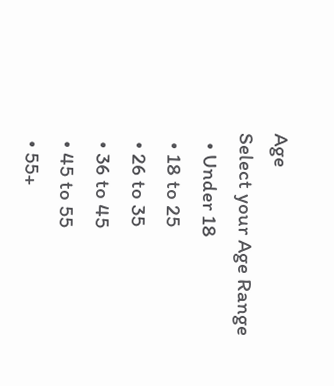Age
Select your Age Range
  • Under 18
  • 18 to 25
  • 26 to 35
  • 36 to 45
  • 45 to 55
  • 55+